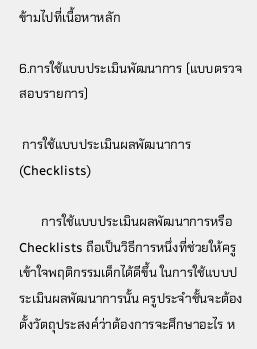ข้ามไปที่เนื้อหาหลัก

6.การใช้แบบประเมินพัฒนาการ (แบบตรวจสอบรายการ)

 การใช้แบบประเมินผลพัฒนาการ (Checklists)

       การใช้แบบประเมินผลพัฒนาการหรือ Checklists ถือเป็นวิธีการหนึ่งที่ช่วยให้ครูเข้าใจพฤติกรรมเด็กได้ดีขึ้น ในการใช้แบบประเมินผลพัฒนาการนั้น ครูประจำชั้นจะต้องตั้งวัตถุประสงค์ว่าต้องการจะศึกษาอะไร ห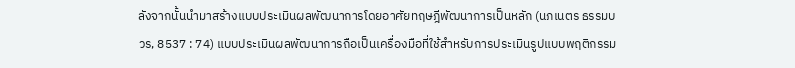ลังจากนั้นนำมาสร้างแบบประเมินผลพัฒนาการโดยอาศัยทฤษฎีพัฒนาการเป็นหลัก (นภเนตร ธรรมบวร, 8537 : 74) แบบประเมินผลพัฒนาการถือเป็นเครื่องมือที่ใช้สำหรับการประเมินรูปแบบพฤติกรรม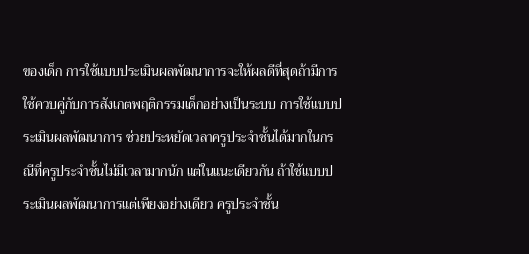ของเด็ก การใช้แบบประเมินผลพัฒนาการจะให้ผลดีที่สุดถ้ามีการใช้ควบคู่กับการสังเกตพฤติกรรมเด็กอย่างเป็นระบบ การใช้แบบประเมินผลพัฒนาการ ช่วยประหยัดเวลาครูประจำชั้นได้มากในกรณีที่ครูประจำชั้นไม่มีเวลามากนัก แต่ในแนะเดียวกัน ถ้าใช้แบบประเมินผลพัฒนาการแต่เพียงอย่างเดียว ครูประจำชั้น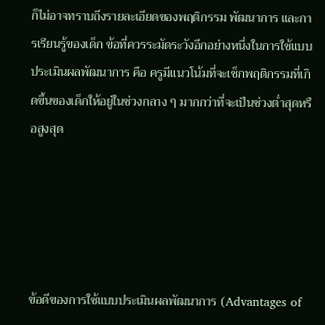ก็ไม่อาจทราบถึงรายละเอียดของพฤติกรรม พัฒนาการ และการเรียนรู้ของเด็ก ข้อที่ควรระมัดระวังอีกอย่างหนึ่งในการใช้แบบประเมินผลพัฒนาการ คือ ครูมีแนวโน้มที่จะเช็กพฤติกรรมที่เกิดขึ้นของเด็กให้อยู่ในช่วงกลาง ๆ มากกว่าที่จะเป็นช่วงต่ำสุดหรือสูงสุด





ข้อดีของการใช้แบบประเมินผลพัฒนาการ (Advantages of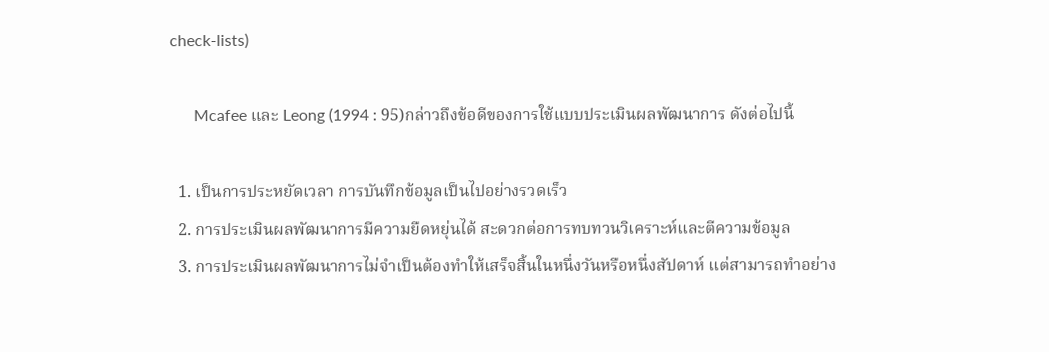check-lists)

      Mcafee และ Leong (1994 : 95)กล่าวถึงข้อดีของการใช้แบบประเมินผลพัฒนาการ ดังต่อไปนี้

  1. เป็นการประหยัดเวลา การบันทึกข้อมูลเป็นไปอย่างรวดเร็ว
  2. การประเมินผลพัฒนาการมีความยืดหยุ่นได้ สะดวกต่อการทบทวนวิเคราะห์และตีความข้อมูล
  3. การประเมินผลพัฒนาการไม่จำเป็นต้องทำให้เสร็จสิ้นในหนึ่งวันหรือหนึ่งสัปดาห์ แต่สามารถทำอย่าง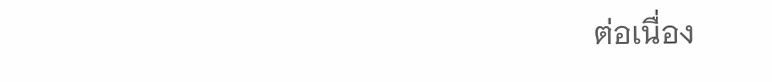ต่อเนื่อง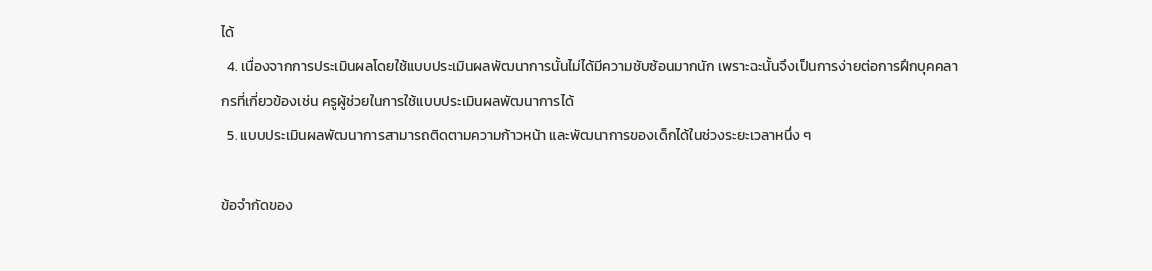ได้
  4. เนื่องจากการประเมินผลโดยใช้แบบประเมินผลพัฒนาการนั้นไม่ได้มีความชับซ้อนมากนัก เพราะฉะนั้นจึงเป็นการง่ายต่อการฝึกบุคคลากรที่เกี่ยวข้องเช่น ครูผู้ช่วยในการใช้แบบประเมินผลพัฒนาการได้
  5. แบบประเมินผลพัฒนาการสามารถติดตามความก้าวหน้า และพัฒนาการของเด็กได้ในช่วงระยะเวลาหนึ่ง ๆ

ข้อจำกัดของ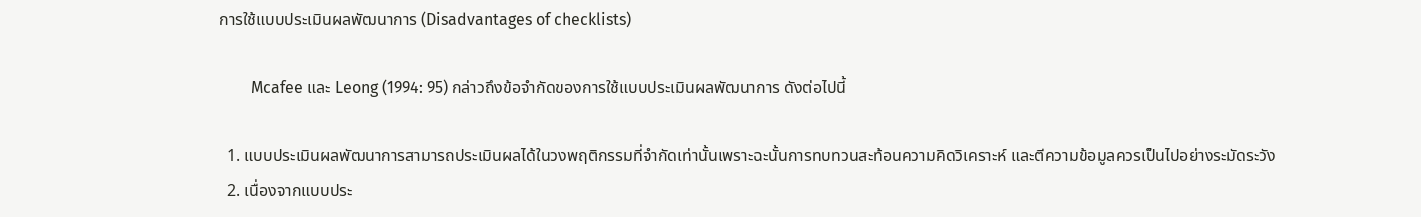การใช้แบบประเมินผลพัฒนาการ (Disadvantages of checklists)

        Mcafee และ Leong (1994: 95) กล่าวถึงข้อจำกัดของการใช้แบบประเมินผลพัฒนาการ ดังต่อไปนี้

  1. แบบประเมินผลพัฒนาการสามารถประเมินผลได้ในวงพฤติกรรมที่จำกัดเท่านั้นเพราะฉะนั้นการทบทวนสะท้อนความคิดวิเคราะห์ และตีความข้อมูลควรเป็นไปอย่างระมัดระวัง
  2. เนื่องจากแบบประ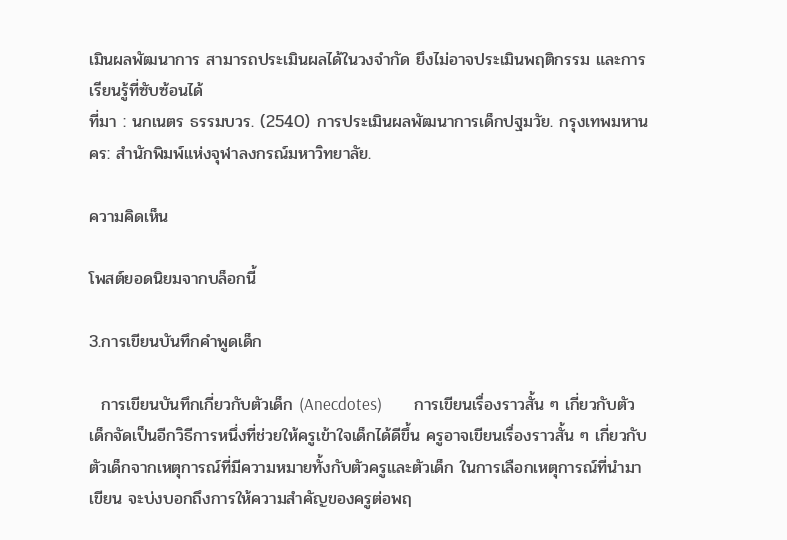เมินผลพัฒนาการ สามารถประเมินผลได้ในวงจำกัด ยึงไม่อาจประเมินพฤติกรรม และการเรียนรู้ที่ซับซ้อนได้
ที่มา : นกเนตร ธรรมบวร. (2540) การประเมินผลพัฒนาการเด็กปฐมวัย. กรุงเทพมหานคร: สำนักพิมพ์แห่งจุฬาลงกรณ์มหาวิทยาลัย.

ความคิดเห็น

โพสต์ยอดนิยมจากบล็อกนี้

3.การเขียนบันทึกคำพูดเด็ก

  การเขียนบันทึกเกี่ยวกับตัวเด็ก (Anecdotes)        การเขียนเรื่องราวสั้น ๆ เกี่ยวกับตัวเด็กจัดเป็นอีกวิธีการหนึ่งที่ช่วยให้ครูเข้าใจเด็กได้ดีขึ้น ครูอาจเขียนเรื่องราวสั้น ๆ เกี่ยวกับตัวเด็กจากเหตุการณ์ที่มีความหมายทั้งกับตัวครูและตัวเด็ก ในการเลือกเหตุการณ์ที่นำมาเขียน จะบ่งบอกถึงการให้ความสำคัญของครูต่อพฤ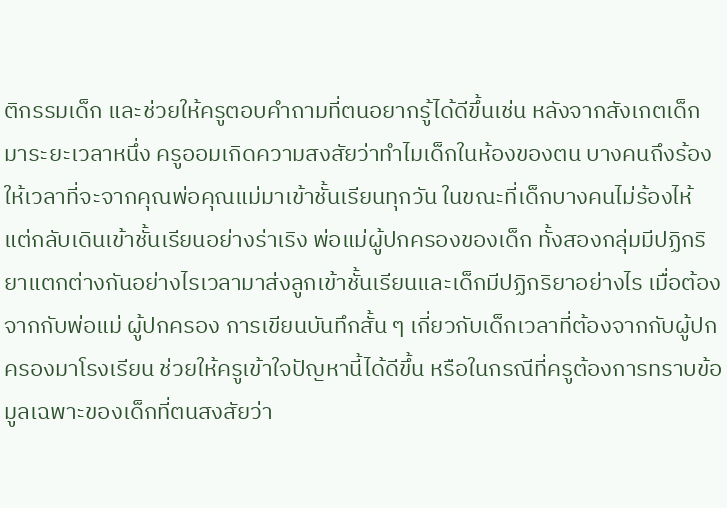ติกรรมเด็ก และช่วยให้ครูตอบคำถามที่ตนอยากรู้ได้ดีขึ้นเช่น หลังจากสังเกตเด็กมาระยะเวลาหนึ่ง ครูออมเกิดความสงสัยว่าทำไมเด็กในห้องของตน บางคนถึงร้องให้เวลาที่จะจากคุณพ่อคุณแม่มาเข้าชั้นเรียนทุกวัน ในขณะที่เด็กบางคนไม่ร้องไห้ แต่กลับเดินเข้าชั้นเรียนอย่างร่าเริง พ่อแม่ผู้ปกครองของเด็ก ทั้งสองกลุ่มมีปฏิกริยาแตกต่างกันอย่างไรเวลามาส่งลูกเข้าชั้นเรียนและเด็กมีปฏิกริยาอย่างไร เมื่อต้องจากกับพ่อแม่ ผู้ปกครอง การเขียนบันทึกสั้น ๆ เกี่ยวกับเด็กเวลาที่ต้องจากกับผู้ปกครองมาโรงเรียน ช่วยให้ครูเข้าใจปัญหานี้ได้ดีขึ้น หรือในกรณีที่ครูต้องการทราบข้อมูลเฉพาะของเด็กที่ตนสงสัยว่า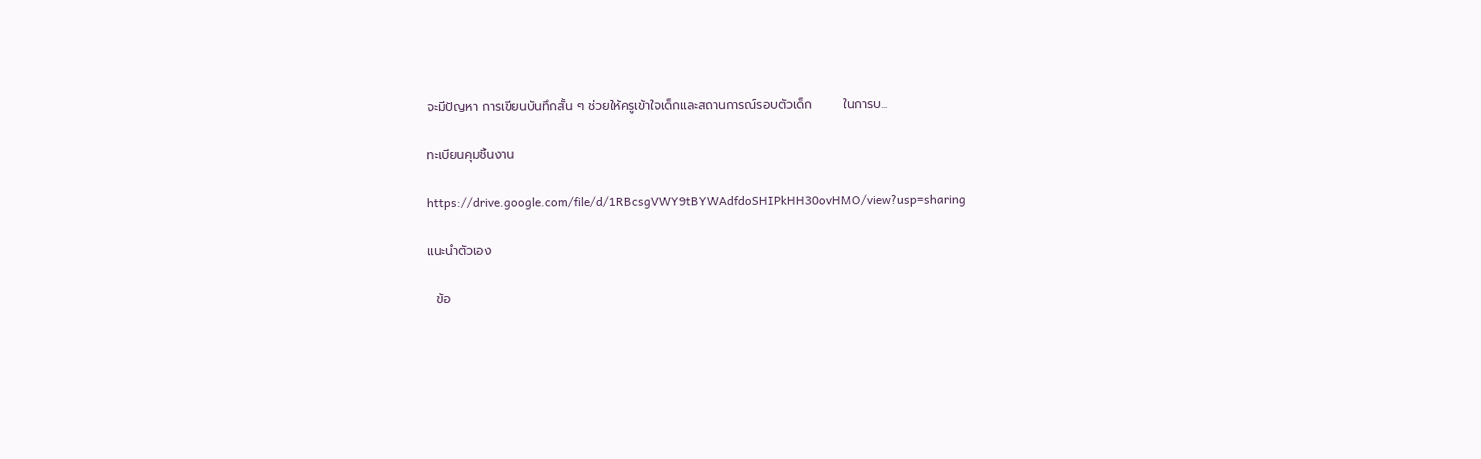จะมีปัญหา การเขียนบันทึกสั้น ๆ ช่วยให้ครูเข้าใจเด็กและสถานการณ์รอบตัวเด็ก       ในการบ...

ทะเบียนคุมชิ้นงาน

https://drive.google.com/file/d/1RBcsgVWY9tBYWAdfdoSHIPkHH30ovHMO/view?usp=sharing

แนะนำตัวเอง

  ข้อ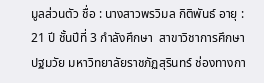มูลส่วนตัว ชื่อ : นางสาวพรวิมล กิติพันธ์ อายุ : 21 ปี ชั้นปีที่ 3 กำลังศึกษา  สาขาวิชาการศึกษาปฐมวัย มหาวิทยาลัยราชภัฏสุรินทร์ ช่องทางกา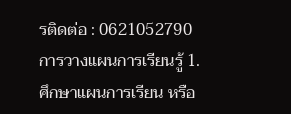รติดต่อ : 0621052790 การวางแผนการเรียนรู้ 1. ศึกษาแผนการเรียน หรือ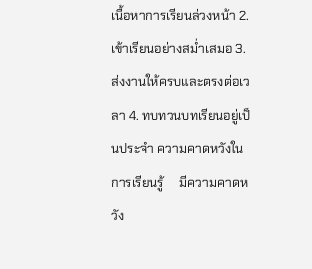เนื้อหาการเรียนล่วงหน้า 2. เข้าเรียนอย่างสม่ำเสมอ 3. ส่งงานให้ครบและตรงต่อเวลา 4. ทบทวนบทเรียนอยู่เป็นประจำ ความคาดหวังในการเรียนรู้     มีความคาดหวัง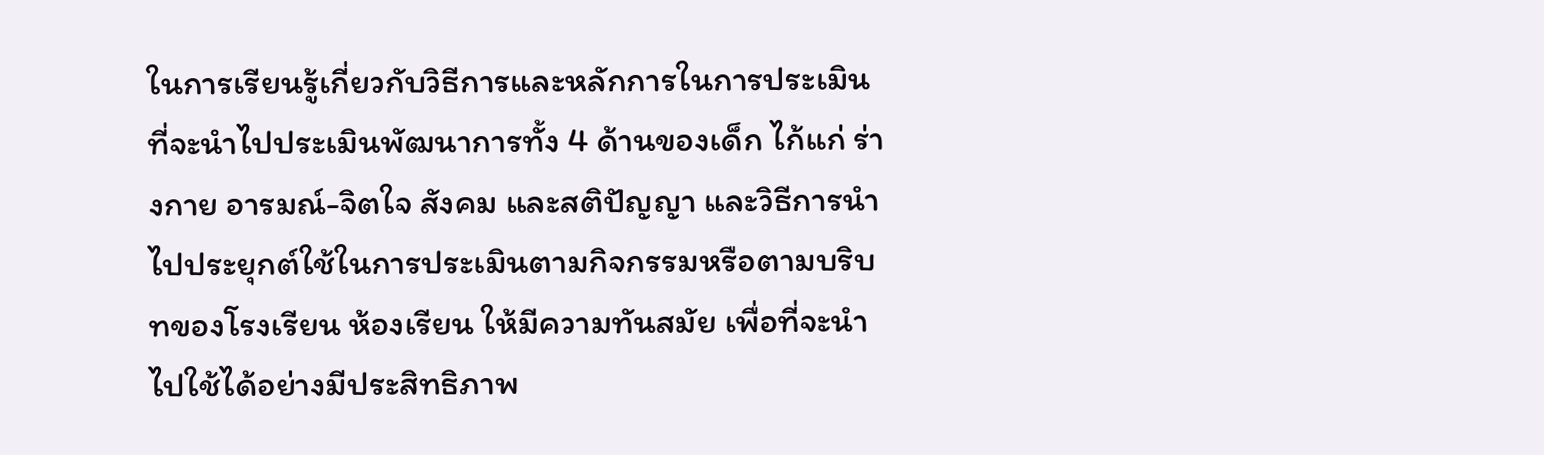ในการเรียนรู้เกี่ยวกับวิธีการและหลักการในการประเมิน ที่จะนำไปประเมินพัฒนาการทั้ง 4 ด้านของเด็ก ไก้แก่ ร่างกาย อารมณ์-จิตใจ สังคม และสติปัญญา และวิธีการนำไปประยุกต์ใช้ในการประเมินตามกิจกรรมหรือตามบริบทของโรงเรียน ห้องเรียน ให้มีความทันสมัย เพื่อที่จะนำไปใช้ได้อย่างมีประสิทธิภาพ